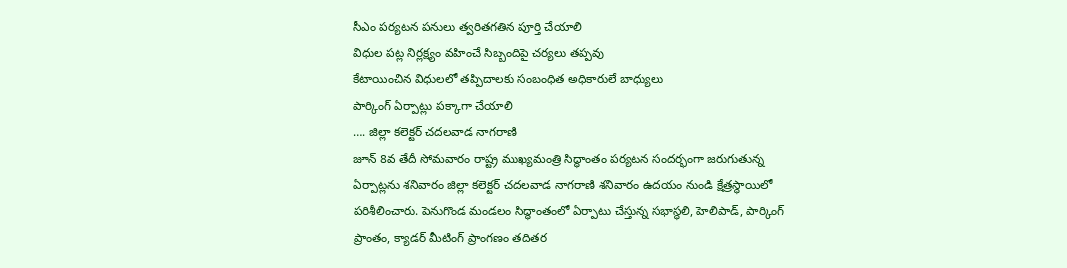సీఎం పర్యటన పనులు త్వరితగతిన పూర్తి చేయాలి
విధుల పట్ల నిర్లక్ష్యం వహించే సిబ్బందిపై చర్యలు తప్పవు
కేటాయించిన విధులలో తప్పిదాలకు సంబంధిత అధికారులే బాధ్యులు
పార్కింగ్ ఏర్పాట్లు పక్కాగా చేయాలి
…. జిల్లా కలెక్టర్ చదలవాడ నాగరాణి
జూన్ 8వ తేదీ సోమవారం రాష్ట్ర ముఖ్యమంత్రి సిద్ధాంతం పర్యటన సందర్భంగా జరుగుతున్న ఏర్పాట్లను శనివారం జిల్లా కలెక్టర్ చదలవాడ నాగరాణి శనివారం ఉదయం నుండి క్షేత్రస్థాయిలో పరిశీలించారు. పెనుగొండ మండలం సిద్ధాంతంలో ఏర్పాటు చేస్తున్న సభాస్థలి, హెలిపాడ్, పార్కింగ్ ప్రాంతం, క్యాడర్ మీటింగ్ ప్రాంగణం తదితర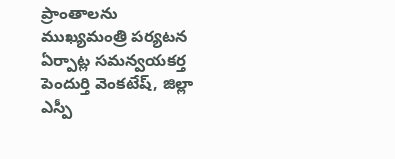ప్రాంతాలను ముఖ్యమంత్రి పర్యటన ఏర్పాట్ల సమన్వయకర్త పెందుర్తి వెంకటేష్, జిల్లా ఎస్పీ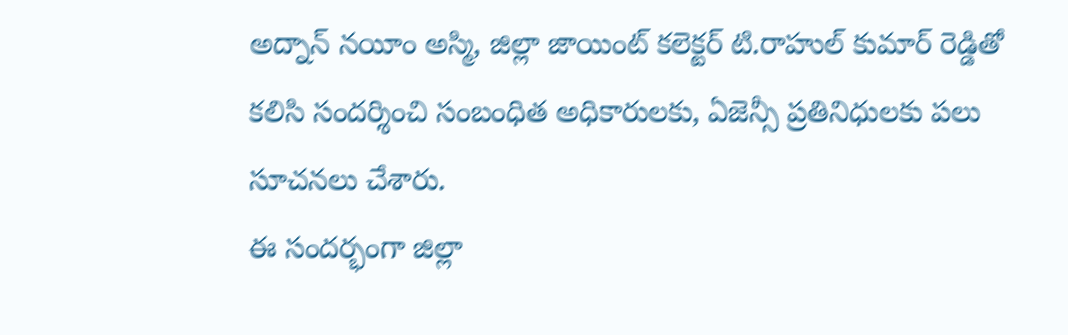అద్నాన్ నయీం అస్మి, జిల్లా జాయింట్ కలెక్టర్ టి.రాహుల్ కుమార్ రెడ్డితో కలిసి సందర్శించి సంబంధిత అధికారులకు, ఏజెన్సీ ప్రతినిధులకు పలు సూచనలు చేశారు.
ఈ సందర్భంగా జిల్లా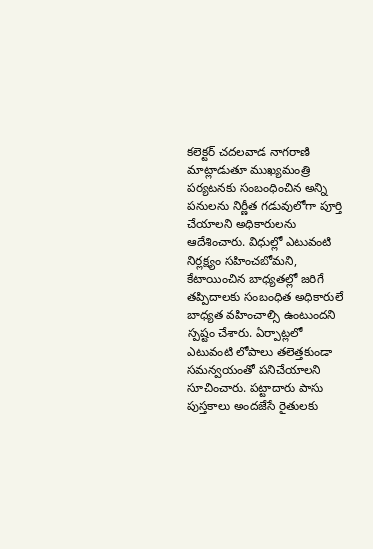కలెక్టర్ చదలవాడ నాగరాణి మాట్లాడుతూ ముఖ్యమంత్రి పర్యటనకు సంబంధించిన అన్ని పనులను నిర్ణీత గడువులోగా పూర్తి చేయాలని అధికారులను ఆదేశించారు. విధుల్లో ఎటువంటి నిర్లక్ష్యం సహించబోమని, కేటాయించిన బాధ్యతల్లో జరిగే తప్పిదాలకు సంబంధిత అధికారులే బాధ్యత వహించాల్సి ఉంటుందని స్పష్టం చేశారు. ఏర్పాట్లలో ఎటువంటి లోపాలు తలెత్తకుండా సమన్వయంతో పనిచేయాలని సూచించారు. పట్టాదారు పాసు పుస్తకాలు అందజేసే రైతులకు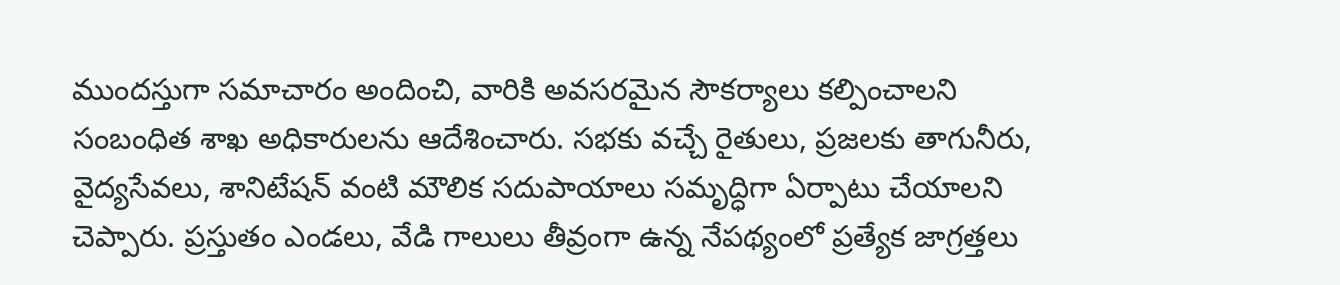ముందస్తుగా సమాచారం అందించి, వారికి అవసరమైన సౌకర్యాలు కల్పించాలని సంబంధిత శాఖ అధికారులను ఆదేశించారు. సభకు వచ్చే రైతులు, ప్రజలకు తాగునీరు, వైద్యసేవలు, శానిటేషన్ వంటి మౌలిక సదుపాయాలు సమృద్ధిగా ఏర్పాటు చేయాలని చెప్పారు. ప్రస్తుతం ఎండలు, వేడి గాలులు తీవ్రంగా ఉన్న నేపథ్యంలో ప్రత్యేక జాగ్రత్తలు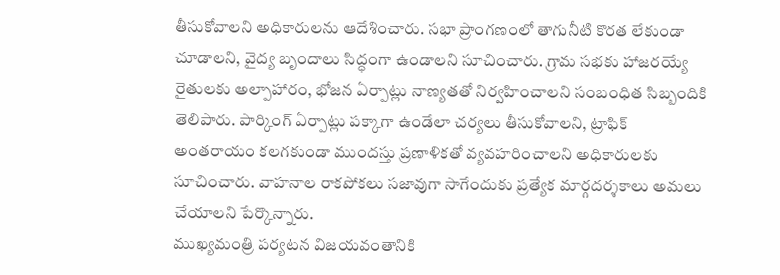తీసుకోవాలని అధికారులను ఆదేశించారు. సభా ప్రాంగణంలో తాగునీటి కొరత లేకుండా చూడాలని, వైద్య బృందాలు సిద్ధంగా ఉండాలని సూచించారు. గ్రామ సభకు హాజరయ్యే రైతులకు అల్పాహారం, భోజన ఏర్పాట్లు నాణ్యతతో నిర్వహించాలని సంబంధిత సిబ్బందికి తెలిపారు. పార్కింగ్ ఏర్పాట్లు పక్కాగా ఉండేలా చర్యలు తీసుకోవాలని, ట్రాఫిక్ అంతరాయం కలగకుండా ముందస్తు ప్రణాళికతో వ్యవహరించాలని అధికారులకు సూచించారు. వాహనాల రాకపోకలు సజావుగా సాగేందుకు ప్రత్యేక మార్గదర్శకాలు అమలు చేయాలని పేర్కొన్నారు.
ముఖ్యమంత్రి పర్యటన విజయవంతానికి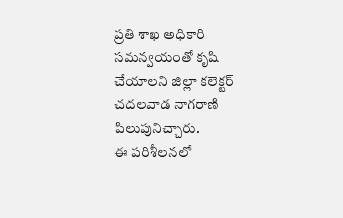ప్రతి శాఖ అధికారి సమన్వయంతో కృషి చేయాలని జిల్లా కలెక్టర్ చదలవాడ నాగరాణి పిలుపునిచ్చారు.
ఈ పరిశీలనలో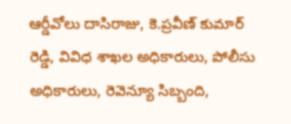ఆర్డీవోలు దాసిరాజు, కె.ప్రవీణ్ కుమార్ రెడ్డి, వివిధ శాఖల అధికారులు, పోలీసు అధికారులు, రెవెన్యూ సిబ్బంది,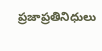ప్రజాప్రతినిధులు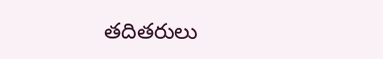తదితరులు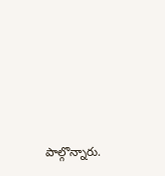పాల్గొన్నారు.